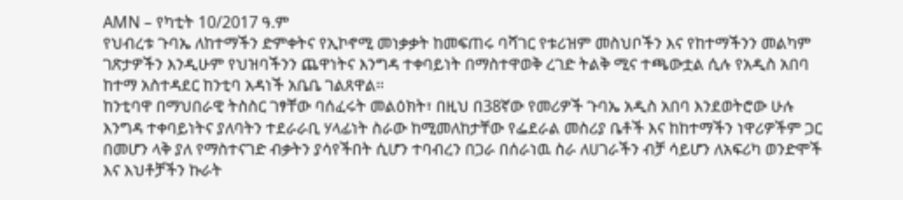AMN – የካቲት 10/2017 ዓ.ም
የህብረቱ ጉባኤ ለከተማችን ድምቀትና የኢኮኖሚ መነቃቃት ከመፍጠሩ ባሻገር የቱሪዝም መስህቦችን እና የከተማችንን መልካም ገጽታዎችን እንዲሁም የህዝባችንን ጨዋነትና እንግዳ ተቀባይነት በማስተዋወቅ ረገድ ትልቅ ሚና ተጫውቷል ሲሉ የአዲስ አበባ ከተማ አስተዳደር ከንቲባ አዳነች አቤቤ ገልጸዋል።
ከንቲባዋ በማህበራዊ ትስስር ገፃቸው ባሰፈሩት መልዕክት፣ በዚህ በ38ኛው የመሪዎች ጉባኤ አዲስ አበባ እንደወትሮው ሁሉ እንግዳ ተቀባይነትና ያለባትን ተደራራቢ ሃላፊነት ስራው ከሚመለከታቸው የፌደራል መስሪያ ቤቶች እና ከከተማችን ነዋሪዎችም ጋር በመሆን ላቅ ያለ የማስተናገድ ብቃትን ያሳየችበት ሲሆን ተባብረን በጋራ በሰራነዉ ስራ ለሀገራችን ብቻ ሳይሆን ለአፍሪካ ወንድሞች እና እህቶቻችን ኩራት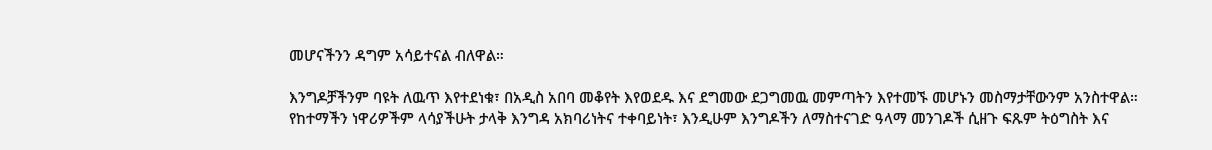መሆናችንን ዳግም አሳይተናል ብለዋል።

እንግዶቻችንም ባዩት ለዉጥ እየተደነቁ፣ በአዲስ አበባ መቆየት እየወደዱ እና ደግመው ደጋግመዉ መምጣትን እየተመኙ መሆኑን መስማታቸውንም አንስተዋል።
የከተማችን ነዋሪዎችም ላሳያችሁት ታላቅ እንግዳ አክባሪነትና ተቀባይነት፣ እንዲሁም እንግዶችን ለማስተናገድ ዓላማ መንገዶች ሲዘጉ ፍጹም ትዕግስት እና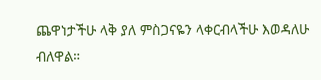ጨዋነታችሁ ላቅ ያለ ምስጋናዬን ላቀርብላችሁ እወዳለሁ ብለዋል።